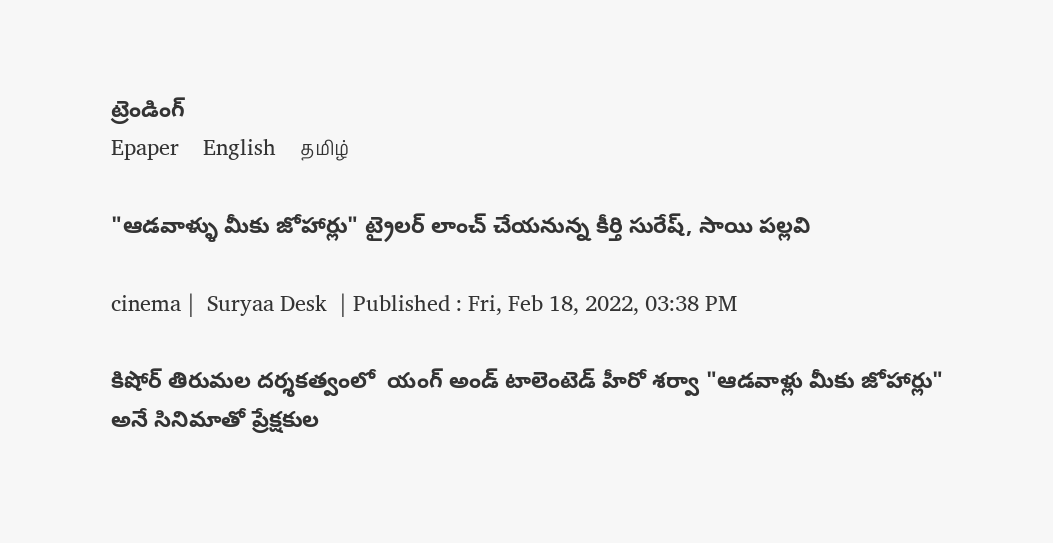ట్రెండింగ్
Epaper    English    தமிழ்

"ఆడవాళ్ళు మీకు జోహార్లు" ట్రైలర్ లాంచ్ చేయనున్న కీర్తి సురేష్, సాయి పల్లవి

cinema |  Suryaa Desk  | Published : Fri, Feb 18, 2022, 03:38 PM

కిషోర్ తిరుమల దర్శకత్వంలో  యంగ్ అండ్ టాలెంటెడ్ హీరో శర్వా "ఆడవాళ్లు మీకు జోహార్లు" అనే సినిమాతో ప్రేక్షకుల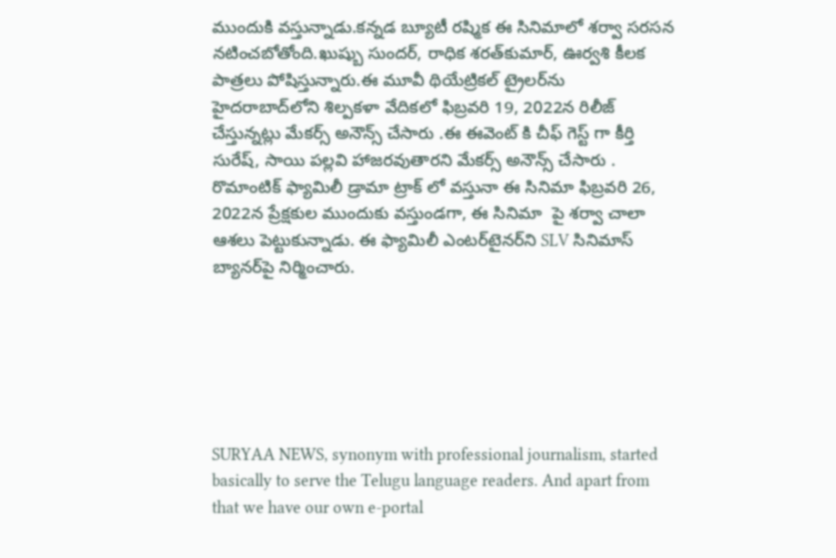ముందుకి వస్తున్నాడు.కన్నడ బ్యూటీ రష్మిక ఈ సినిమాలో శర్వా సరసన నటించబోతోంది.ఖుష్బు సుందర్, రాధిక శరత్‌కుమార్, ఊర్వశి కీలక పాత్రలు పోషిస్తున్నారు.ఈ మూవీ థియేట్రికల్ ట్రైలర్‌ను  హైదరాబాద్‌లోని శిల్పకళా వేదికలో ఫిబ్రవరి 19, 2022న రిలీజ్ చేస్తున్నట్లు మేకర్స్ అనౌన్స్ చేసారు .ఈ ఈవెంట్ కి చీఫ్ గెస్ట్ గా కీర్తి సురేష్, సాయి పల్లవి హాజరవుతారని మేకర్స్ అనౌన్స్ చేసారు . రొమాంటిక్ ఫ్యామిలీ డ్రామా ట్రాక్ లో వస్తునా ఈ సినిమా ఫిబ్రవరి 26, 2022న ప్రేక్షకుల ముందుకు వస్తుండగా, ఈ సినిమా  పై శర్వా చాలా ఆశలు పెట్టుకున్నాడు. ఈ ఫ్యామిలీ ఎంటర్‌టైనర్‌ని SLV సినిమాస్ బ్యానర్‌పై నిర్మించారు.






SURYAA NEWS, synonym with professional journalism, started basically to serve the Telugu language readers. And apart from that we have our own e-portal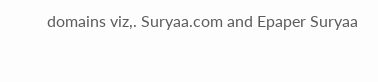domains viz,. Suryaa.com and Epaper Suryaa